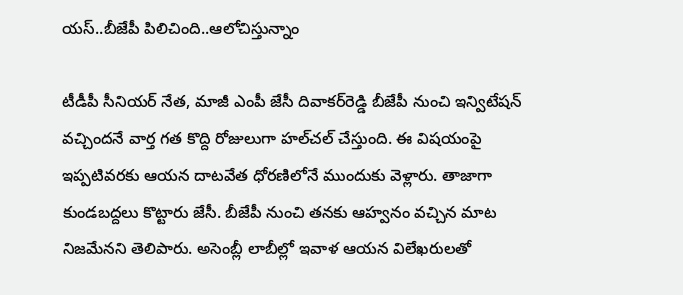యస్..బీజేపీ పిలిచింది..ఆలోచిస్తున్నాం

టీడీపీ సీనియర్ నేత, మాజీ ఎంపీ జేసీ దివాకర్‌రెడ్డి బీజేపీ నుంచి ఇన్విటేషన్ వచ్చిందనే వార్త గత కొద్ది రోజులుగా హల్‌చల్ చేస్తుంది. ఈ విషయంపై ఇప్పటివరకు ఆయన దాటవేత ధోరణిలోనే ముందుకు వెళ్లారు. తాజాగా కుండబద్దలు కొట్టారు జేసీ. బీజేపీ నుంచి తనకు ఆహ్వనం వచ్చిన మాట నిజమేనని తెలిపారు. అసెంబ్లీ లాబీల్లో ఇవాళ ఆయన విలేఖరులతో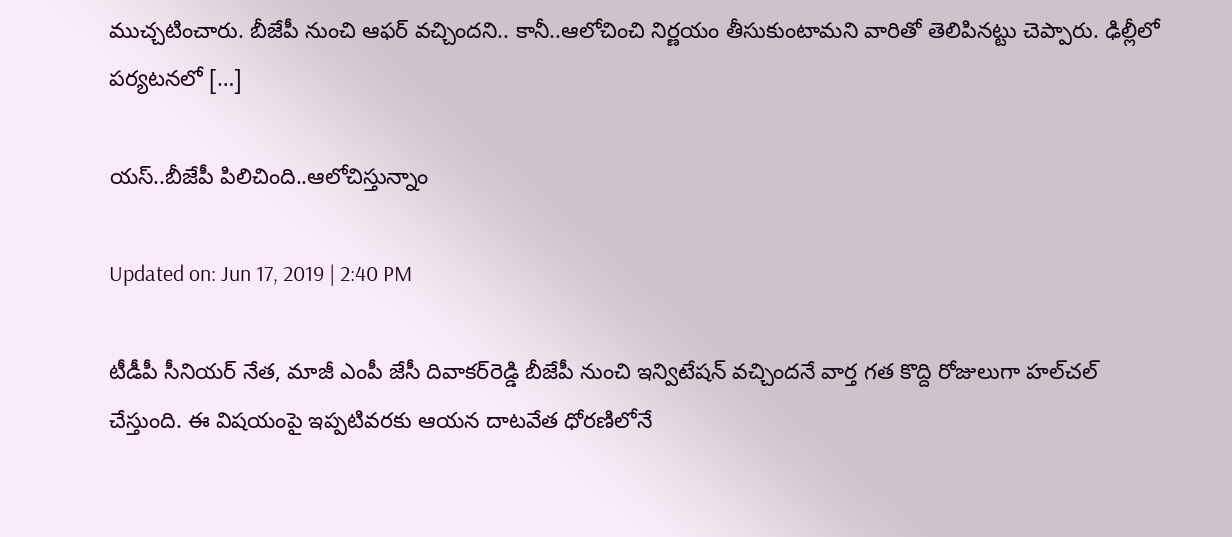ముచ్చటించారు. బీజేపీ నుంచి ఆఫర్‌ వచ్చిందని.. కానీ..ఆలోచించి నిర్ణయం తీసుకుంటామని వారితో తెలిపినట్టు చెప్పారు. ఢిల్లీలో పర్యటనలో […]

యస్..బీజేపీ పిలిచింది..ఆలోచిస్తున్నాం

Updated on: Jun 17, 2019 | 2:40 PM

టీడీపీ సీనియర్ నేత, మాజీ ఎంపీ జేసీ దివాకర్‌రెడ్డి బీజేపీ నుంచి ఇన్విటేషన్ వచ్చిందనే వార్త గత కొద్ది రోజులుగా హల్‌చల్ చేస్తుంది. ఈ విషయంపై ఇప్పటివరకు ఆయన దాటవేత ధోరణిలోనే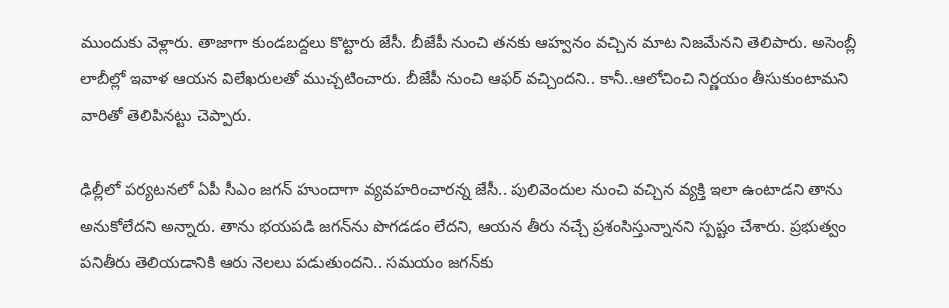ముందుకు వెళ్లారు. తాజాగా కుండబద్దలు కొట్టారు జేసీ. బీజేపీ నుంచి తనకు ఆహ్వనం వచ్చిన మాట నిజమేనని తెలిపారు. అసెంబ్లీ లాబీల్లో ఇవాళ ఆయన విలేఖరులతో ముచ్చటించారు. బీజేపీ నుంచి ఆఫర్‌ వచ్చిందని.. కానీ..ఆలోచించి నిర్ణయం తీసుకుంటామని వారితో తెలిపినట్టు చెప్పారు.

ఢిల్లీలో పర్యటనలో ఏపీ సీఎం జగన్‌ హుందాగా వ్యవహరించారన్న జేసీ.. పులివెందుల నుంచి వచ్చిన వ్యక్తి ఇలా ఉంటాడని తాను అనుకోలేదని అన్నారు. తాను భయపడి జగన్‌ను పొగడడం లేదని, ఆయన తీరు నచ్చే ప్రశంసిస్తున్నానని స్పష్టం చేశారు. ప్రభుత్వం పనితీరు తెలియడానికి ఆరు నెలలు పడుతుందని.. సమయం జగన్‌కు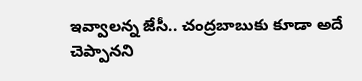ఇవ్వాలన్న జేసీ.. చంద్రబాబుకు కూడా అదే చెప్పానని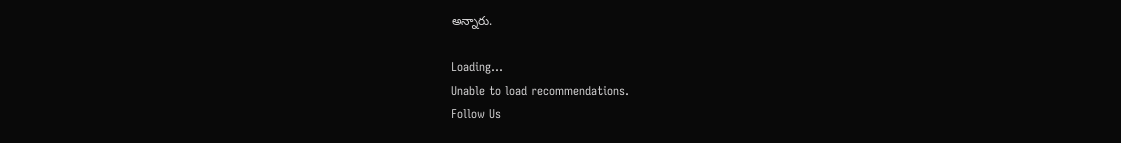అన్నారు.

Loading...
Unable to load recommendations.
Follow Us